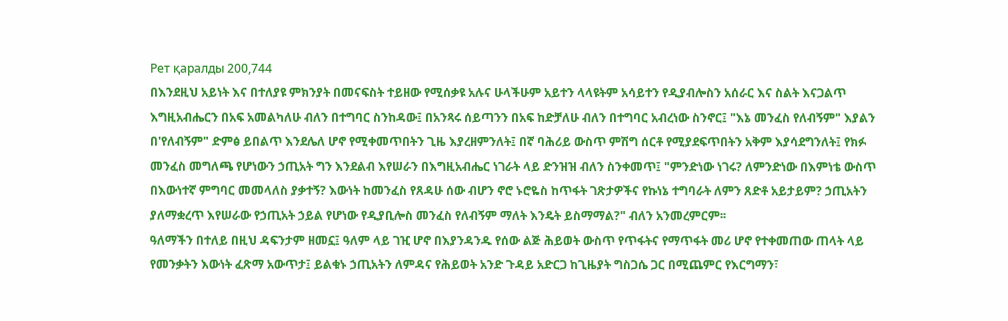Рет қаралды 200,744
በእንደዚህ አይነት እና በተለያዩ ምክንያት በመናፍስት ተይዘው የሚሰቃዩ አሉና ሁላችሁም አይተን ላላዩትም አሳይተን የዲያብሎስን አሰራር እና ስልት እናጋልጥ
እግዚአብሔርን በአፍ አመልካለሁ ብለን በተግባር ስንከዳው፤ በአንጻሩ ሰይጣንን በአፍ ከድቻለሁ ብለን በተግባር አብረነው ስንኖር፤ "እኔ መንፈስ የለብኝም" እያልን በ'የለብኝም" ድምፅ ይበልጥ እንደሌለ ሆኖ የሚቀመጥበትን ጊዜ እያረዘምንለት፤ በኛ ባሕሪይ ውስጥ ምሽግ ሰርቶ የሚያደፍጥበትን አቅም እያሳደግንለት፤ የክፉ መንፈስ መግለጫ የሆነውን ኃጢአት ግን እንደልብ እየሠራን በእግዚአብሔር ነገራት ላይ ድንዝዝ ብለን ስንቀመጥ፤ "ምንድነው ነገሩ? ለምንድነው በእምነቴ ውስጥ በእውነተኛ ምግባር መመላለስ ያቃተኝ? እውነት ከመንፈስ የጸዳሁ ሰው ብሆን ኖሮ ኑሮዬስ ከጥፋት ገጽታዎችና የኩነኔ ተግባራት ለምን ጸድቶ አይታይም? ኃጢአትን ያለማቋረጥ እየሠራው የኃጢአት ኃይል የሆነው የዲያቢሎስ መንፈስ የለብኝም ማለት እንዴት ይስማማል?" ብለን አንመረምርም፡፡
ዓለማችን በተለይ በዚህ ዳፍንታም ዘመኗ፤ ዓለም ላይ ገዢ ሆኖ በእያንዳንዱ የሰው ልጅ ሕይወት ውስጥ የጥፋትና የማጥፋት መሪ ሆኖ የተቀመጠው ጠላት ላይ የመንቃትን እውነት ፈጽማ አውጥታ፤ ይልቁኑ ኃጢአትን ለምዳና የሕይወት አንድ ጉዳይ አድርጋ ከጊዜያት ግስጋሴ ጋር በሚጨምር የእርግማን፣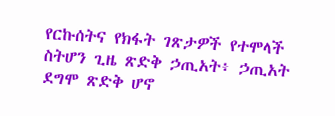የርኩሰትና የክፋት ገጽታዎች የተሞላች ስትሆን ጊዜ ጽድቅ ኃጢአት፥ ኃጢአት ደግሞ ጽድቅ ሆኖ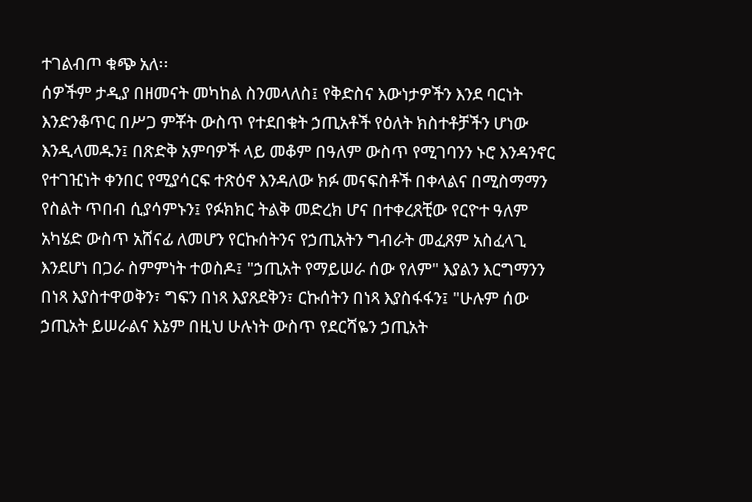ተገልብጦ ቁጭ አለ፡፡
ሰዎችም ታዲያ በዘመናት መካከል ስንመላለስ፤ የቅድስና እውነታዎችን እንደ ባርነት እንድንቆጥር በሥጋ ምቾት ውስጥ የተደበቁት ኃጢአቶች የዕለት ክስተቶቻችን ሆነው እንዲላመዱን፤ በጽድቅ አምባዎች ላይ መቆም በዓለም ውስጥ የሚገባንን ኑሮ እንዳንኖር የተገዢነት ቀንበር የሚያሳርፍ ተጽዕኖ እንዳለው ክፉ መናፍስቶች በቀላልና በሚስማማን የስልት ጥበብ ሲያሳምኑን፤ የፉክክር ትልቅ መድረክ ሆና በተቀረጸቺው የርዮተ ዓለም አካሄድ ውስጥ አሸናፊ ለመሆን የርኩሰትንና የኃጢአትን ግብራት መፈጸም አስፈላጊ እንደሆነ በጋራ ስምምነት ተወስዶ፤ "ኃጢአት የማይሠራ ሰው የለም" እያልን እርግማንን በነጻ እያስተዋወቅን፣ ግፍን በነጻ እያጸደቅን፣ ርኩሰትን በነጻ እያስፋፋን፤ "ሁሉም ሰው ኃጢአት ይሠራልና እኔም በዚህ ሁሉነት ውስጥ የደርሻዬን ኃጢአት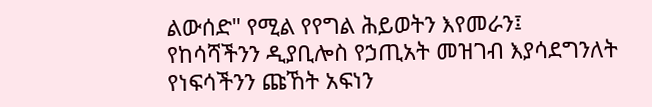ልውሰድ" የሚል የየግል ሕይወትን እየመራን፤ የከሳሻችንን ዲያቢሎስ የኃጢአት መዝገብ እያሳደግንለት የነፍሳችንን ጩኸት አፍነን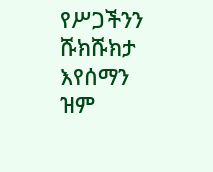የሥጋችንን ሹክሹክታ እየሰማን ዝም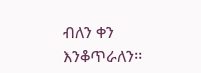ብለን ቀን እንቆጥራለን፡፡